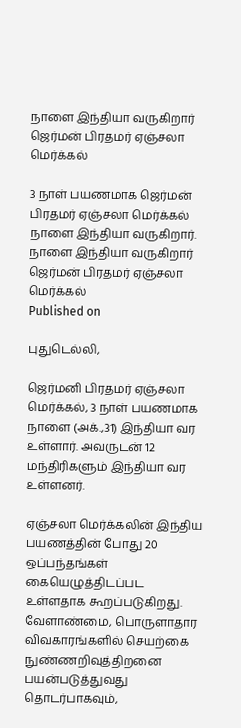நாளை இந்தியா வருகிறார் ஜெர்மன் பிரதமர் ஏஞ்சலா மெர்க்கல்

3 நாள் பயணமாக ஜெர்மன் பிரதமர் ஏஞ்சலா மெர்க்கல் நாளை இந்தியா வருகிறார்.
நாளை இந்தியா வருகிறார் ஜெர்மன் பிரதமர் ஏஞ்சலா மெர்க்கல்
Published on

புதுடெல்லி,

ஜெர்மனி பிரதமர் ஏஞ்சலா மெர்க்கல், 3 நாள் பயணமாக நாளை (அக்.,31) இந்தியா வர உள்ளார். அவருடன் 12 மந்திரிகளும் இந்தியா வர உள்ளனர்.

ஏஞ்சலா மெர்க்கலின் இந்திய பயணத்தின் போது 20 ஒப்பந்தங்கள் கையெழுத்திடப்பட உள்ளதாக கூறப்படுகிறது. வேளாண்மை, பொருளாதார விவகாரங்களில் செயற்கை நுண்ணறிவுத்திறனை பயன்படுத்துவது தொடர்பாகவும்,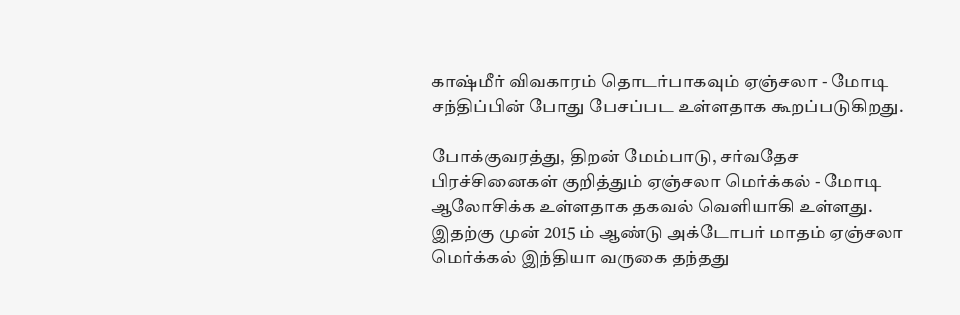காஷ்மீர் விவகாரம் தொடர்பாகவும் ஏஞ்சலா - மோடி சந்திப்பின் போது பேசப்பட உள்ளதாக கூறப்படுகிறது.

போக்குவரத்து, திறன் மேம்பாடு, சர்வதேச பிரச்சினைகள் குறித்தும் ஏஞ்சலா மெர்க்கல் - மோடி ஆலோசிக்க உள்ளதாக தகவல் வெளியாகி உள்ளது. இதற்கு முன் 2015 ம் ஆண்டு அக்டோபர் மாதம் ஏஞ்சலா மெர்க்கல் இந்தியா வருகை தந்தது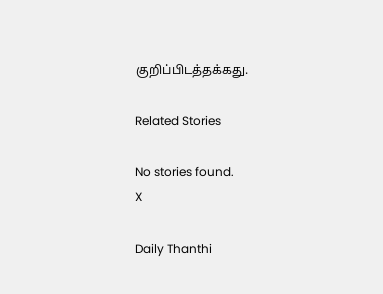குறிப்பிடத்தக்கது.

Related Stories

No stories found.
X

Daily Thanthi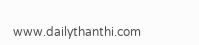www.dailythanthi.com